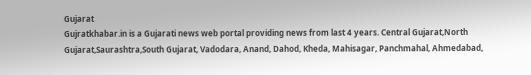Gujarat
Gujratkhabar.in is a Gujarati news web portal providing news from last 4 years. Central Gujarat,North Gujarat,Saurashtra,South Gujarat, Vadodara, Anand, Dahod, Kheda, Mahisagar, Panchmahal, Ahmedabad,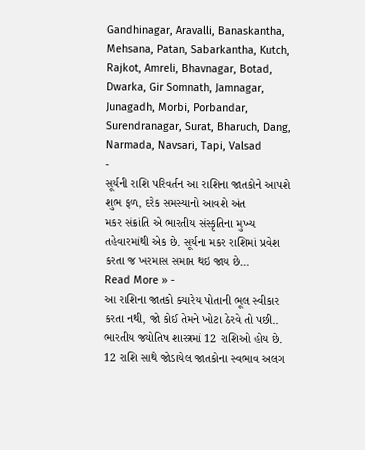Gandhinagar, Aravalli, Banaskantha, Mehsana, Patan, Sabarkantha, Kutch, Rajkot, Amreli, Bhavnagar, Botad, Dwarka, Gir Somnath, Jamnagar, Junagadh, Morbi, Porbandar, Surendranagar, Surat, Bharuch, Dang, Narmada, Navsari, Tapi, Valsad
-
સૂર્યની રાશિ પરિવર્તન આ રાશિના જાતકોને આપશે શુભ ફળ, દરેક સમસ્યાનો આવશે અંત
મકર સંક્રાંતિ એ ભારતીય સંસ્કૃતિના મુખ્ય તહેવારમાંથી એક છે. સૂર્યના મકર રાશિમાં પ્રવેશ કરતા જ ખરમાસ સમાપ્ત થઇ જાય છે…
Read More » -
આ રાશિના જાતકો ક્યારેય પોતાની ભૂલ સ્વીકાર કરતા નથી, જો કોઈ તેમને ખોટા ઠેરવે તો પછી..
ભારતીય જ્યોતિષ શાસ્ત્રમાં 12 રાશિઓ હોય છે. 12 રાશિ સાથે જોડાયેલ જાતકોના સ્વભાવ અલગ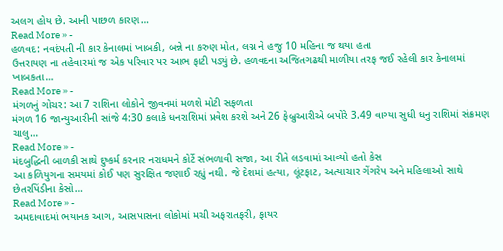અલગ હોય છે. આની પાછળ કારણ…
Read More » -
હળવદ: નવદંપતી ની કાર કેનાલમાં ખાબકી, બન્ને ના કરુણ મોત, લગ્ન ને હજુ 10 મહિના જ થયા હતા
ઉત્તરાયણ ના તહેવારમાં જ એક પરિવાર પર આભ ફાટી પડ્યું છે. હળવદના અજિતગઢથી માળીયા તરફ જઈ રહેલી કાર કેનાલમાં ખાબકતા…
Read More » -
મંગળનું ગોચર: આ 7 રાશિના લોકોને જીવનમાં મળશે મોટી સફળતા
મંગળ 16 જાન્યુઆરીની સાંજે 4:30 કલાકે ધનરાશિમાં પ્રવેશ કરશે અને 26 ફેબ્રુઆરીએ બપોરે 3.49 વાગ્યા સુધી ધનુ રાશિમાં સંક્રમણ ચાલુ…
Read More » -
મંદબુદ્ધિની બાળકી સાથે દુષ્કર્મ કરનાર નરાધમને કોર્ટે સંભળાવી સજા, આ રીતે લડવામાં આવ્યો હતો કેસ
આ કળિયુગના સમયમાં કોઈ પણ સુરક્ષિત જણાઈ રહ્યું નથી. જે દેશમાં હત્યા, લૂંટફાટ, અત્યાચાર ગેંગરેપ અને મહિલાઓ સાથે છેતરપિંડીના કેસો…
Read More » -
અમદાવાદમાં ભયાનક આગ, આસપાસના લોકોમાં મચી અફરાતફરી, ફાયર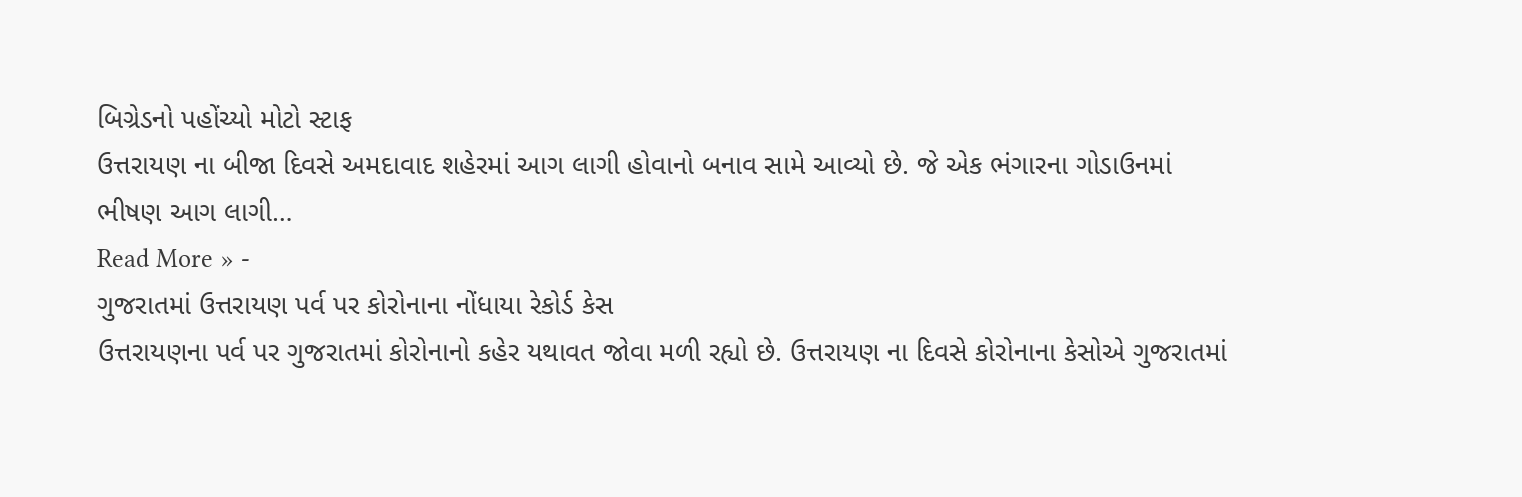બિગ્રેડનો પહોંચ્યો મોટો સ્ટાફ
ઉત્તરાયણ ના બીજા દિવસે અમદાવાદ શહેરમાં આગ લાગી હોવાનો બનાવ સામે આવ્યો છે. જે એક ભંગારના ગોડાઉનમાં ભીષણ આગ લાગી…
Read More » -
ગુજરાતમાં ઉત્તરાયણ પર્વ પર કોરોનાના નોંધાયા રેકોર્ડ કેસ
ઉત્તરાયણના પર્વ પર ગુજરાતમાં કોરોનાનો કહેર યથાવત જોવા મળી રહ્યો છે. ઉત્તરાયણ ના દિવસે કોરોનાના કેસોએ ગુજરાતમાં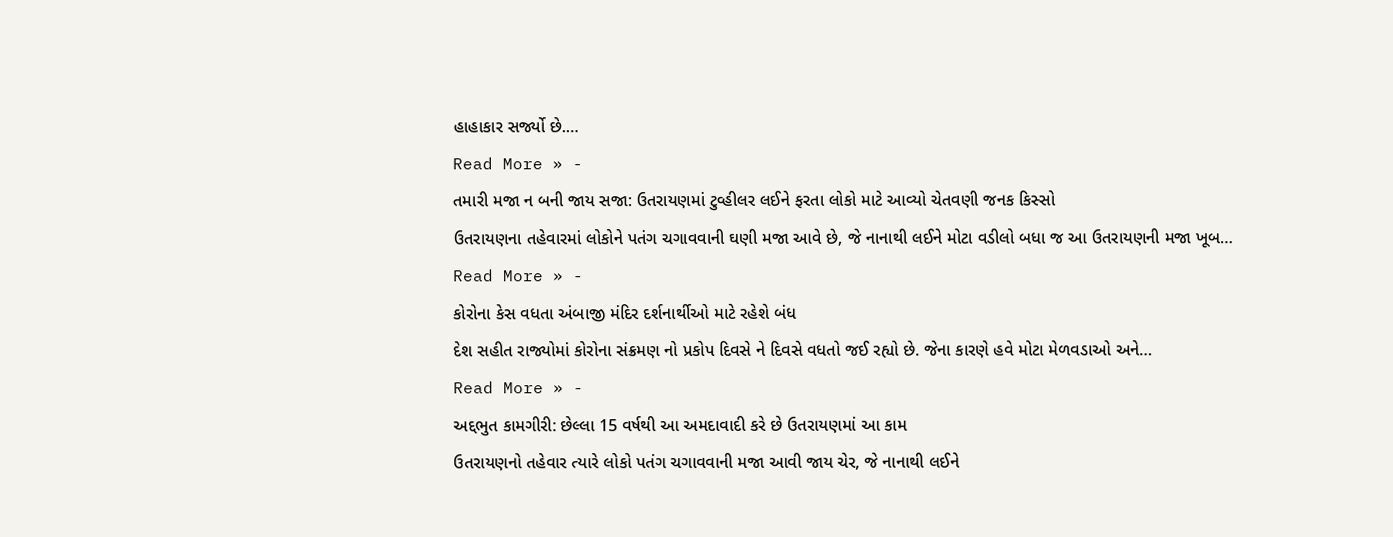હાહાકાર સર્જ્યો છે.…
Read More » -
તમારી મજા ન બની જાય સજા: ઉતરાયણમાં ટુવ્હીલર લઈને ફરતા લોકો માટે આવ્યો ચેતવણી જનક કિસ્સો
ઉતરાયણના તહેવારમાં લોકોને પતંગ ચગાવવાની ઘણી મજા આવે છે, જે નાનાથી લઈને મોટા વડીલો બધા જ આ ઉતરાયણની મજા ખૂબ…
Read More » -
કોરોના કેસ વધતા અંબાજી મંદિર દર્શનાર્થીઓ માટે રહેશે બંધ
દેશ સહીત રાજ્યોમાં કોરોના સંક્રમણ નો પ્રકોપ દિવસે ને દિવસે વધતો જઈ રહ્યો છે. જેના કારણે હવે મોટા મેળવડાઓ અને…
Read More » -
અદ્દભુત કામગીરી: છેલ્લા 15 વર્ષથી આ અમદાવાદી કરે છે ઉતરાયણમાં આ કામ
ઉતરાયણનો તહેવાર ત્યારે લોકો પતંગ ચગાવવાની મજા આવી જાય ચેર, જે નાનાથી લઈને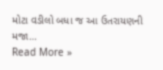મોટા વડીલો બધા જ આ ઉતરાયણની મજા…
Read More »